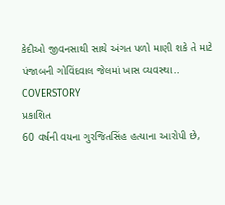કેદીઓ જીવનસાથી સાથે અંગત પળો માણી શકે તે માટે પંજાબની ગોવિંદવાલ જેલમાં ખાસ વ્યવસ્થા.. COVERSTORY
પ્રકાશિત
60 વર્ષની વયના ગુરજિતસિંહ હત્યાના આરોપી છે,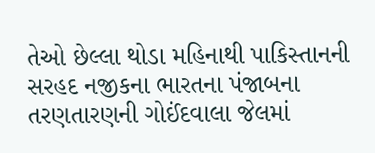તેઓ છેલ્લા થોડા મહિનાથી પાકિસ્તાનની સરહદ નજીકના ભારતના પંજાબના તરણતારણની ગોઈંદવાલા જેલમાં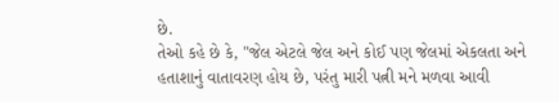છે.
તેઓ કહે છે કે, "જેલ એટલે જેલ અને કોઈ પણ જેલમાં એકલતા અને હતાશાનું વાતાવરણ હોય છે, પરંતુ મારી પત્ની મને મળવા આવી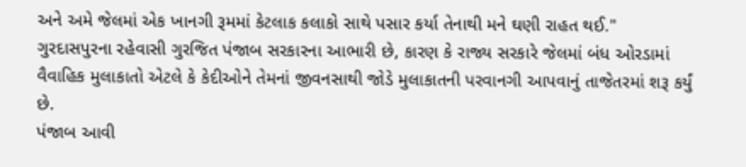અને અમે જેલમાં એક ખાનગી રૂમમાં કેટલાક કલાકો સાથે પસાર કર્યા તેનાથી મને ઘણી રાહત થઈ."
ગુરદાસપુરના રહેવાસી ગુરજિત પંજાબ સરકારના આભારી છે, કારણ કે રાજ્ય સરકારે જેલમાં બંધ ઓરડામાં વૈવાહિક મુલાકાતો એટલે કે કેદીઓને તેમનાં જીવનસાથી જોડે મુલાકાતની પરવાનગી આપવાનું તાજેતરમાં શરૂ કર્યું છે.
પંજાબ આવી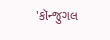'કૉન્જુગલ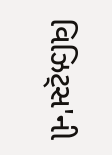વિઝિટ્સ'ની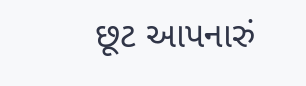છૂટ આપનારું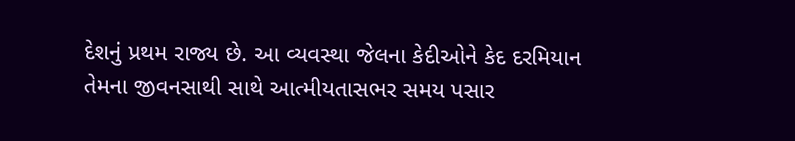દેશનું પ્રથમ રાજ્ય છે. આ વ્યવસ્થા જેલના કેદીઓને કેદ દરમિયાન તેમના જીવનસાથી સાથે આત્મીયતાસભર સમય પસાર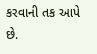કરવાની તક આપે છે.